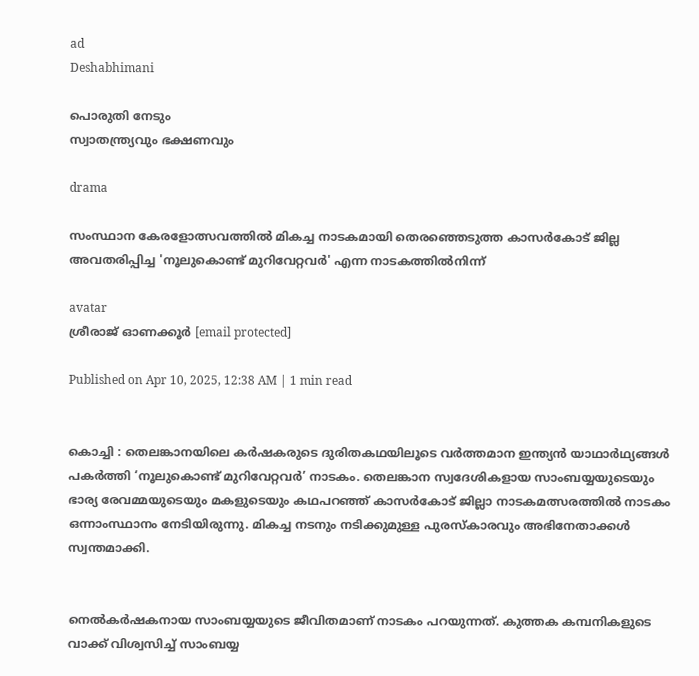ad
Deshabhimani

പൊരുതി നേടും
സ്വാതന്ത്ര്യവും ഭക്ഷണവും

drama

സംസ്ഥാന കേരളോത്സവത്തിൽ മികച്ച നാടകമായി തെരഞ്ഞെടുത്ത കാസർകോട് ജില്ല അവതരിപ്പിച്ച 'നൂലുകൊണ്ട് മുറിവേറ്റവർ' എന്ന നാടകത്തിൽനിന്ന്

avatar
ശ്രീരാജ്‌ ഓണക്കൂർ [email protected]

Published on Apr 10, 2025, 12:38 AM | 1 min read


കൊച്ചി : തെലങ്കാനയിലെ കർഷകരുടെ ദുരിതകഥയിലൂടെ വർത്തമാന ഇന്ത്യൻ യാഥാർഥ്യങ്ങൾ പകർത്തി ‘നൂലുകൊണ്ട്‌ മുറിവേറ്റവർ’ നാടകം. തെലങ്കാന സ്വദേശികളായ സാംബയ്യയുടെയും ഭാര്യ രേവമ്മയുടെയും മകളുടെയും കഥപറഞ്ഞ്‌ കാസർകോട്‌ ജില്ലാ നാടകമത്സരത്തിൽ നാടകം ഒന്നാംസ്ഥാനം നേടിയിരുന്നു. മികച്ച നടനും നടിക്കുമുള്ള പുരസ്‌കാരവും അഭിനേതാക്കൾ സ്വന്തമാക്കി.


നെൽകർഷകനായ സാംബയ്യയുടെ ജീവിതമാണ്‌ നാടകം പറയുന്നത്‌. കുത്തക കമ്പനികളുടെ വാക്ക്‌ വിശ്വസിച്ച്‌ സാംബയ്യ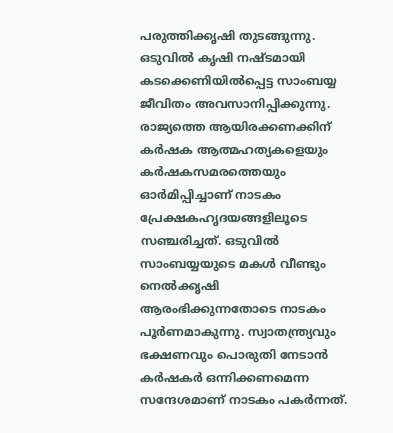പരുത്തിക്കൃഷി തുടങ്ങുന്നു. ഒടുവിൽ കൃഷി നഷ്ടമായി കടക്കെണിയിൽപ്പെട്ട സാംബയ്യ ജീവിതം അവസാനിപ്പിക്കുന്നു. രാജ്യത്തെ ആയിരക്കണക്കിന്‌ കർഷക ആത്മഹത്യകളെയും കർഷകസമരത്തെയും ഓർമിപ്പിച്ചാണ്‌ നാടകം പ്രേക്ഷകഹൃദയങ്ങളിലൂടെ സഞ്ചരിച്ചത്‌. ഒടുവിൽ സാംബയ്യയുടെ മകൾ വീണ്ടും നെൽക്കൃഷി ആരംഭിക്കുന്നതോടെ നാടകം പൂർണമാകുന്നു. സ്വാതന്ത്ര്യവും ഭക്ഷണവും പൊരുതി നേടാൻ കർഷകർ ഒന്നിക്കണമെന്ന സന്ദേശമാണ്‌ നാടകം പകർന്നത്‌.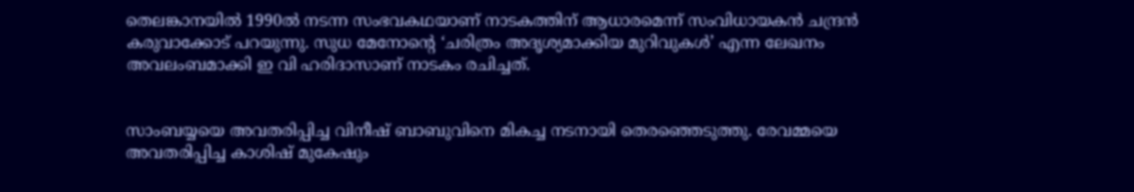തെലങ്കാനയിൽ 1990ൽ നടന്ന സംഭവകഥയാണ്‌ നാടകത്തിന്‌ ആധാരമെന്ന്‌ സംവിധായകൻ ചന്ദ്രൻ കരുവാക്കോട്‌ പറയുന്നു. സുധ മേനോന്റെ ‘ചരിത്രം അദൃശ്യമാക്കിയ മുറിവുകൾ’ എന്ന ലേഖനം അവലംബമാക്കി ഇ വി ഹരിദാസാണ്‌ നാടകം രചിച്ചത്‌.


സാംബയ്യയെ അവതരിപ്പിച്ച വിനീഷ്‌ ബാബുവിനെ മികച്ച നടനായി തെരഞ്ഞെടുത്തു. രേവമ്മയെ അവതരിപ്പിച്ച കാശിഷ്‌ മുകേഷും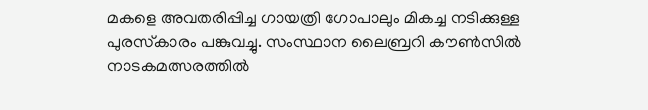മകളെ അവതരിപ്പിച്ച ഗായത്രി ഗോപാലും മികച്ച നടിക്കുള്ള പുരസ്‌കാരം പങ്കുവച്ചു. സംസ്ഥാന ലൈബ്രറി കൗൺസിൽ നാടകമത്സരത്തിൽ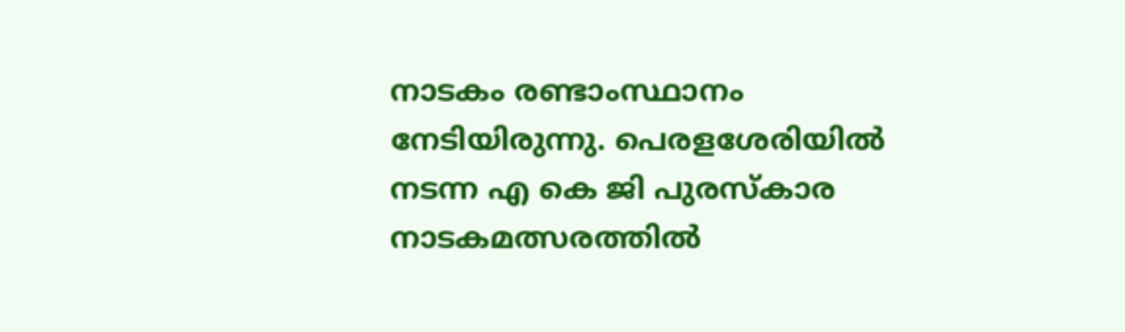നാടകം രണ്ടാംസ്ഥാനം നേടിയിരുന്നു. പെരളശേരിയിൽ നടന്ന എ കെ ജി പുരസ്‌കാര നാടകമത്സരത്തിൽ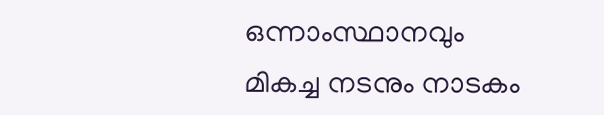ഒന്നാംസ്ഥാനവും മികച്ച നടനും നാടകം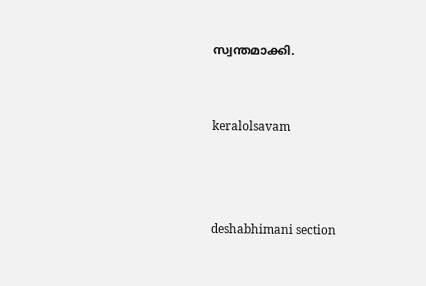സ്വന്തമാക്കി.


keralolsavam



deshabhimani section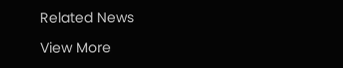Related News

View More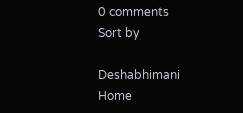0 comments
Sort by

Deshabhimani
Home